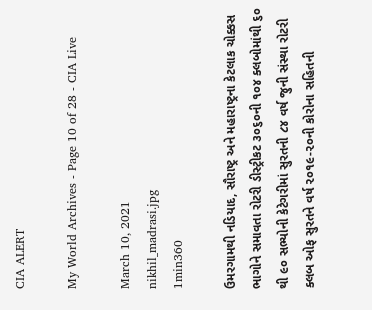CIA ALERT

My World Archives - Page 10 of 28 - CIA Live

March 10, 2021
nikhil_madrasi.jpg
1min360

ઉમરગામથી નડિયાદ, સૌરાષ્ટ્ર અને મહારાષ્ટ્રના કેટલાક ચોક્કસ ભાગોને સમાવતા રોટરી ડીસ્ટ્રીકટ ૩૦૬૦ની ૧૦૪ ક્લબોમાંથી ૬૦ થી ૯૦ સભ્યોની કેટેગરીમાં સુરતની ૮૪ વર્ષ જુની સંસ્થા રોટરી ક્લબ ઓફ સુરતને વર્ષ ૨૦૧૯-૨૦ની કોરોના સહિતની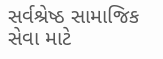સર્વશ્રેષ્ઠ સામાજિક સેવા માટે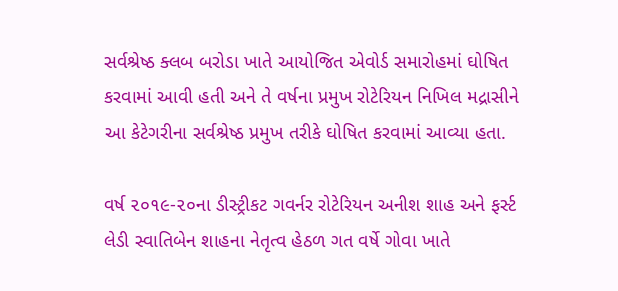સર્વશ્રેષ્ઠ ક્લબ બરોડા ખાતે આયોજિત એવોર્ડ સમારોહમાં ઘોષિત કરવામાં આવી હતી અને તે વર્ષના પ્રમુખ રોટેરિયન નિખિલ મદ્રાસીને આ કેટેગરીના સર્વશ્રેષ્ઠ પ્રમુખ તરીકે ઘોષિત કરવામાં આવ્યા હતા.

વર્ષ ૨૦૧૯-૨૦ના ડીસ્ટ્રીકટ ગવર્નર રોટેરિયન અનીશ શાહ અને ફર્સ્ટ લેડી સ્વાતિબેન શાહના નેતૃત્વ હેઠળ ગત વર્ષે ગોવા ખાતે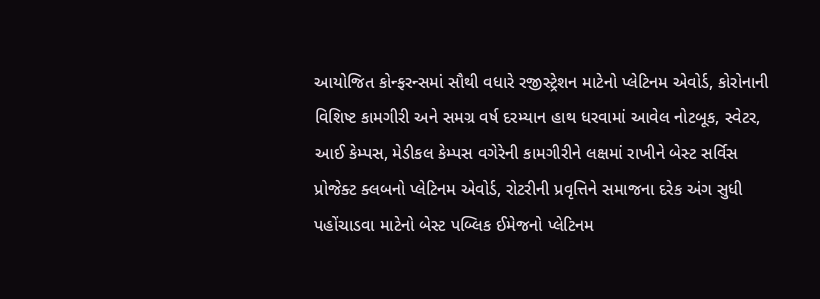આયોજિત કોન્ફરન્સમાં સૌથી વધારે રજીસ્ટ્રેશન માટેનો પ્લેટિનમ એવોર્ડ, કોરોનાની વિશિષ્ટ કામગીરી અને સમગ્ર વર્ષ દરમ્યાન હાથ ધરવામાં આવેલ નોટબૂક, સ્વેટર, આઈ કેમ્પસ, મેડીકલ કેમ્પસ વગેરેની કામગીરીને લક્ષમાં રાખીને બેસ્ટ સર્વિસ પ્રોજેક્ટ ક્લબનો પ્લેટિનમ એવોર્ડ, રોટરીની પ્રવૃત્તિને સમાજના દરેક અંગ સુધી પહોંચાડવા માટેનો બેસ્ટ પબ્લિક ઈમેજનો પ્લેટિનમ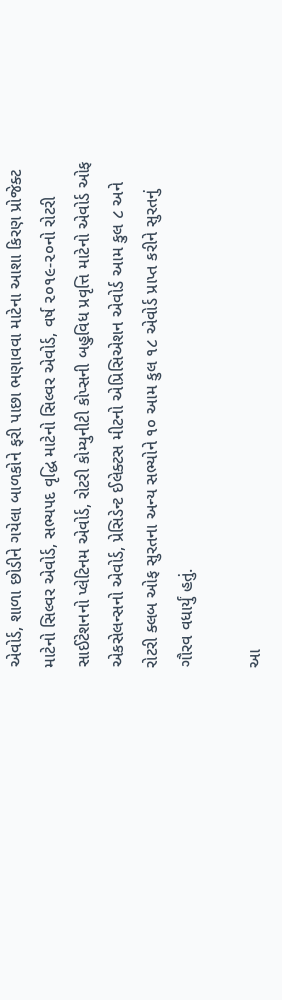એવોર્ડ, શાળા છોડીને ગયેલા બાળકોને ફરી પાછા ભણાવવા માટેના આશા કિરણ પ્રોજેક્ટ માટેનો સિલ્વર એવોર્ડ, સભ્યપદ વૃદ્ધિ માટેનો સિલ્વર એવોર્ડ, વર્ષ ૨૦૧૯-૨૦નો રોટરી સાઈટેશનનો પ્લેટિનમ એવોર્ડ, રોટરી કોમ્યુનીટી કોપ્સની બહુવિધ પ્રવૃત્તિ માટેનો એવોર્ડ ઓફ એકસેલન્સનો એવોર્ડ, પ્રેસિડેન્ટ ઈલેક્ટસ મીટનો એપ્રિસિએશન એવોર્ડ આમ કુલ ૮ અને રોટરી ક્લબ ઓફ સુરતના અન્ય સભ્યોને ૧૦ આમ કુલ ૧૮ એવોર્ડ પ્રાપ્ત કરીને સુરતનું ગૌરવ વધાર્યું હતું.

આ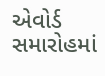એવોર્ડ સમારોહમાં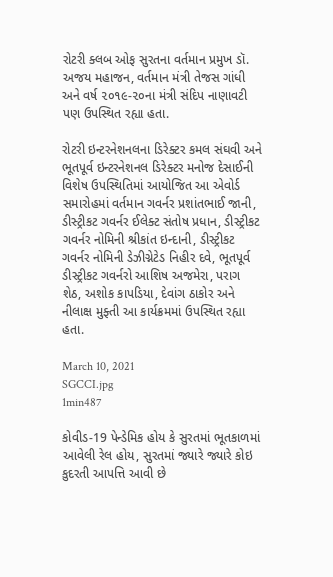રોટરી ક્લબ ઓફ સુરતના વર્તમાન પ્રમુખ ડૉ. અજય મહાજન, વર્તમાન મંત્રી તેજસ ગાંધી અને વર્ષ ૨૦૧૯-૨૦ના મંત્રી સંદિપ નાણાવટી પણ ઉપસ્થિત રહ્યા હતા.

રોટરી ઇન્ટરનેશનલના ડિરેક્ટર કમલ સંઘવી અને ભૂતપૂર્વ ઇન્ટરનેશનલ ડિરેક્ટર મનોજ દેસાઈની વિશેષ ઉપસ્થિતિમાં આયોજિત આ એવોર્ડ સમારોહમાં વર્તમાન ગવર્નર પ્રશાંતભાઈ જાની, ડીસ્ટ્રીકટ ગવર્નર ઈલેક્ટ સંતોષ પ્રધાન, ડીસ્ટ્રીકટ ગવર્નર નોમિની શ્રીકાંત ઇન્દાની, ડીસ્ટ્રીકટ ગવર્નર નોમિની ડેઝીગ્નેટેડ નિહીર દવે, ભૂતપૂર્વ ડીસ્ટ્રીકટ ગવર્નરો આશિષ અજમેરા, પરાગ શેઠ, અશોક કાપડિયા, દેવાંગ ઠાકોર અને નીલાક્ષ મુફ્તી આ કાર્યક્રમમાં ઉપસ્થિત રહ્યા હતા.

March 10, 2021
SGCCI.jpg
1min487

કોવીડ-19 પેન્ડેમિક હોય કે સુરતમાં ભૂતકાળમાં આવેલી રેલ હોય, સુરતમાં જ્યારે જ્યારે કોઇ કુદરતી આપત્તિ આવી છે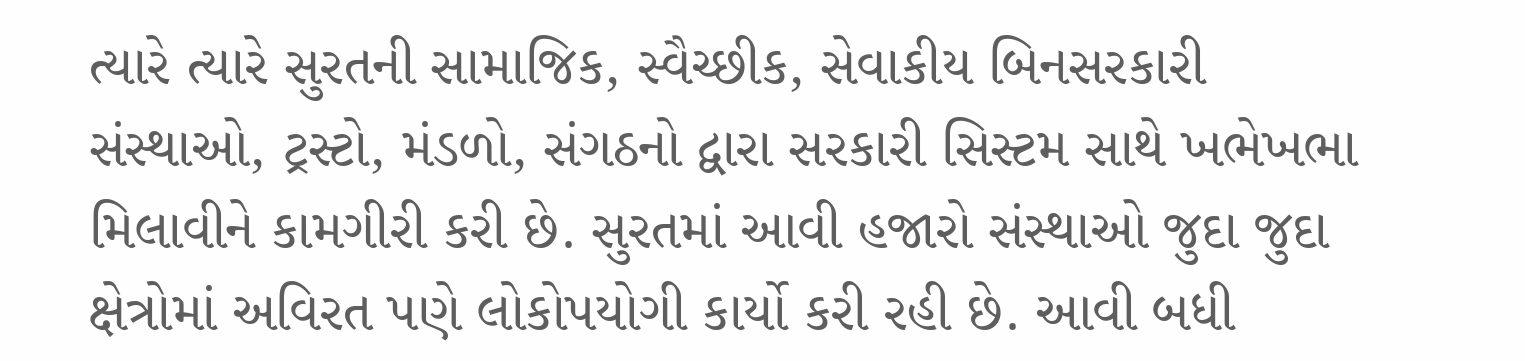ત્યારે ત્યારે સુરતની સામાજિક, સ્વૈચ્છીક, સેવાકીય બિનસરકારી સંસ્થાઓ, ટ્રસ્ટો, મંડળો, સંગઠનો દ્વારા સરકારી સિસ્ટમ સાથે ખભેખભા મિલાવીને કામગીરી કરી છે. સુરતમાં આવી હજારો સંસ્થાઓ જુદા જુદા ક્ષેત્રોમાં અવિરત પણે લોકોપયોગી કાર્યો કરી રહી છે. આવી બધી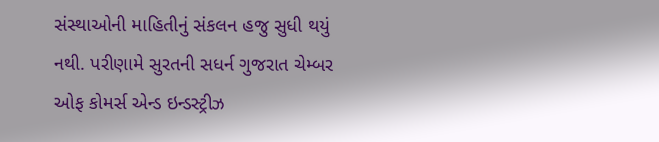સંસ્થાઓની માહિતીનું સંકલન હજુ સુધી થયું નથી. પરીણામે સુરતની સધર્ન ગુજરાત ચેમ્બર ઓફ કોમર્સ એન્ડ ઇન્ડસ્ટ્રીઝ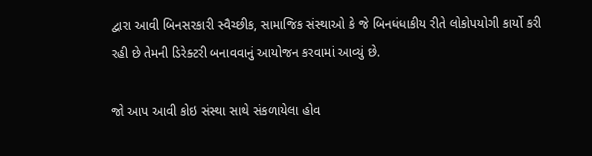દ્વારા આવી બિનસરકારી સ્વૈચ્છીક, સામાજિક સંસ્થાઓ કે જે બિનધંધાકીય રીતે લોકોપયોગી કાર્યો કરી રહી છે તેમની ડિરેક્ટરી બનાવવાનું આયોજન કરવામાં આવ્યું છે.

જો આપ આવી કોઇ સંસ્થા સાથે સંકળાયેલા હોવ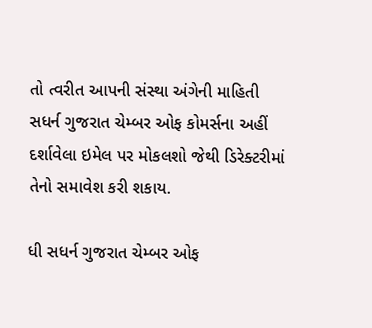તો ત્વરીત આપની સંસ્થા અંગેની માહિતી સધર્ન ગુજરાત ચેમ્બર ઓફ કોમર્સના અહીં દર્શાવેલા ઇમેલ પર મોકલશો જેથી ડિરેક્ટરીમાં તેનો સમાવેશ કરી શકાય.

ધી સધર્ન ગુજરાત ચેમ્બર ઓફ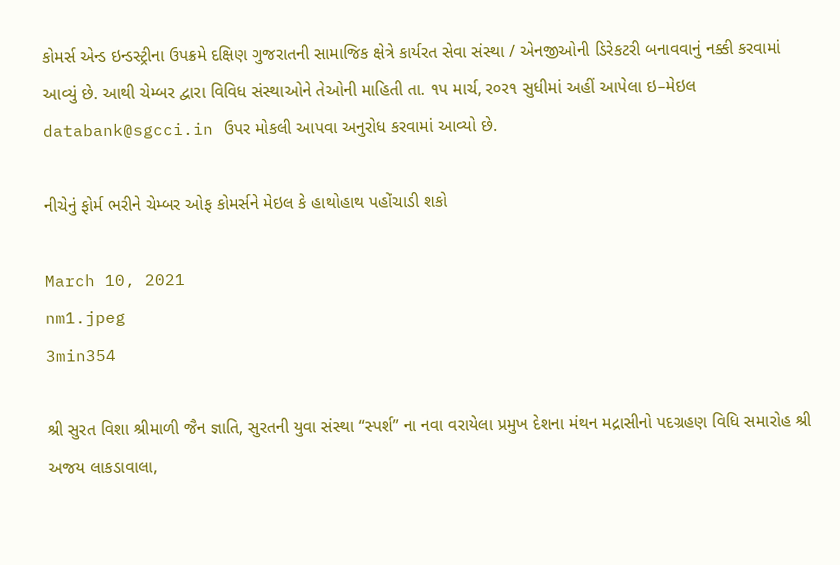કોમર્સ એન્ડ ઇન્ડસ્ટ્રીના ઉપક્રમે દક્ષિણ ગુજરાતની સામાજિક ક્ષેત્રે કાર્યરત સેવા સંસ્થા / એનજીઓની ડિરેકટરી બનાવવાનું નક્કી કરવામાં આવ્યું છે. આથી ચેમ્બર દ્વારા વિવિધ સંસ્થાઓને તેઓની માહિતી તા. ૧પ માર્ચ, ર૦ર૧ સુધીમાં અહીં આપેલા ઇ–મેઇલ databank@sgcci.in ઉપર મોકલી આપવા અનુરોધ કરવામાં આવ્યો છે.

નીચેનું ફોર્મ ભરીને ચેમ્બર ઓફ કોમર્સને મેઇલ કે હાથોહાથ પહોંચાડી શકો

March 10, 2021
nm1.jpeg
3min354

શ્રી સુરત વિશા શ્રીમાળી જૈન જ્ઞાતિ, સુરતની યુવા સંસ્થા “સ્પર્શ” ના નવા વરાયેલા પ્રમુખ દેશના મંથન મદ્રાસીનો પદગ્રહણ વિધિ સમારોહ શ્રી અજય લાકડાવાલા,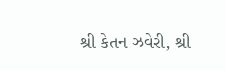શ્રી કેતન ઝવેરી, શ્રી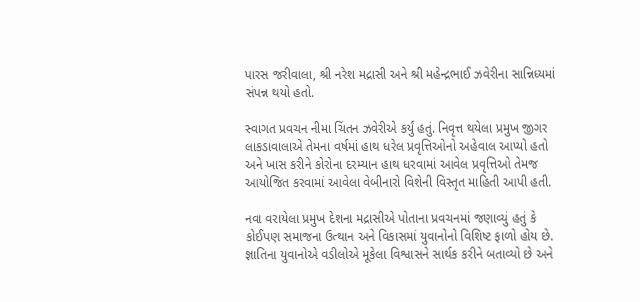પારસ જરીવાલા, શ્રી નરેશ મદ્રાસી અને શ્રી મહેન્દ્રભાઈ ઝવેરીના સાન્નિધ્યમાં સંપન્ન થયો હતો.

સ્વાગત પ્રવચન નીમા ચિંતન ઝવેરીએ કર્યું હતું. નિવૃત્ત થયેલા પ્રમુખ જીગર લાકડાવાલાએ તેમના વર્ષમાં હાથ ધરેલ પ્રવૃત્તિઓનો અહેવાલ આપ્યો હતો અને ખાસ કરીને કોરોના દરમ્યાન હાથ ધરવામાં આવેલ પ્રવૃત્તિઓ તેમજ આયોજિત કરવામાં આવેલા વેબીનારો વિશેની વિસ્તૃત માહિતી આપી હતી.

નવા વરાયેલા પ્રમુખ દેશના મદ્રાસીએ પોતાના પ્રવચનમાં જણાવ્યું હતું કે કોઈપણ સમાજના ઉત્થાન અને વિકાસમાં યુવાનોનો વિશિષ્ટ ફાળો હોય છે. જ્ઞાતિના યુવાનોએ વડીલોએ મૂકેલા વિશ્વાસને સાર્થક કરીને બતાવ્યો છે અને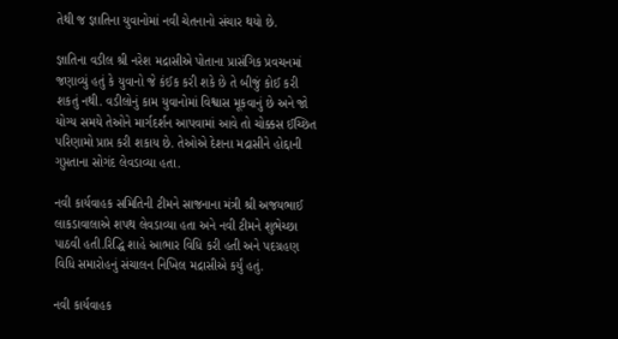તેથી જ જ્ઞાતિના યુવાનોમાં નવી ચેતનાનો સંચાર થયો છે.

જ્ઞાતિના વડીલ શ્રી નરેશ મદ્રાસીએ પોતાના પ્રાસંગિક પ્રવચનમાં જણાવ્યું હતું કે યુવાનો જે કંઈક કરી શકે છે તે બીજું કોઈ કરી શકતું નથી. વડીલોનું કામ યુવાનોમાં વિશ્વાસ મૂકવાનું છે અને જો યોગ્ય સમયે તેઓને માર્ગદર્શન આપવામાં આવે તો ચોક્કસ ઈચ્છિત પરિણામો પ્રાપ્ત કરી શકાય છે. તેઓએ દેશના મદ્રાસીને હોદ્દાની ગુપ્તતાના સોગંદ લેવડાવ્યા હતા.

નવી કાર્યવાહક સમિતિની ટીમને સાજનાના મંત્રી શ્રી અજયભાઈ લાકડાવાલાએ શપથ લેવડાવ્યા હતા અને નવી ટીમને શુભેચ્છા પાઠવી હતી.રિદ્ધિ શાહે આભાર વિધિ કરી હતી અને પદગ્રહણ વિધિ સમારોહનું સંચાલન નિખિલ મદ્રાસીએ કર્યું હતું.

નવી કાર્યવાહક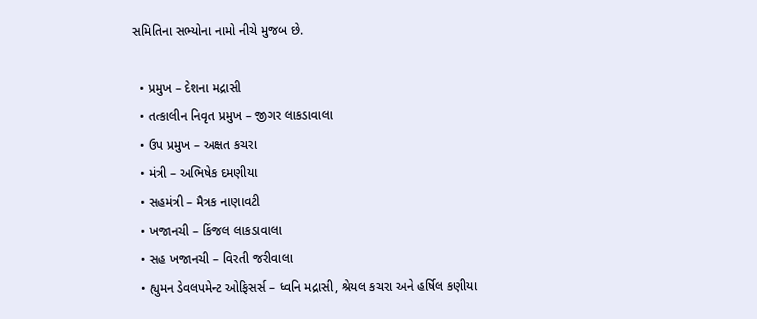સમિતિના સભ્યોના નામો નીચે મુજબ છે.

  • પ્રમુખ – દેશના મદ્રાસી
  • તત્કાલીન નિવૃત પ્રમુખ – જીગર લાકડાવાલા
  • ઉપ પ્રમુખ – અક્ષત કચરા
  • મંત્રી – અભિષેક દમણીયા
  • સહમંત્રી – મૈત્રક નાણાવટી
  • ખજાનચી – કિંજલ લાકડાવાલા
  • સહ ખજાનચી – વિરતી જરીવાલા
  • હ્યુમન ડેવલપમેન્ટ ઓફિસર્સ – ધ્વનિ મદ્રાસી, શ્રેયલ કચરા અને હર્ષિલ કણીયા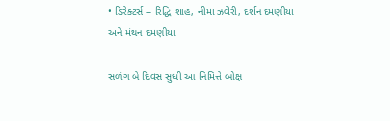• ડિરેક્ટર્સ – રિદ્ધિ શાહ, નીમા ઝવેરી, દર્શન દમણીયા અને મંથન દમણીયા

સળંગ બે દિવસ સુધી આ નિમિત્તે બોક્ષ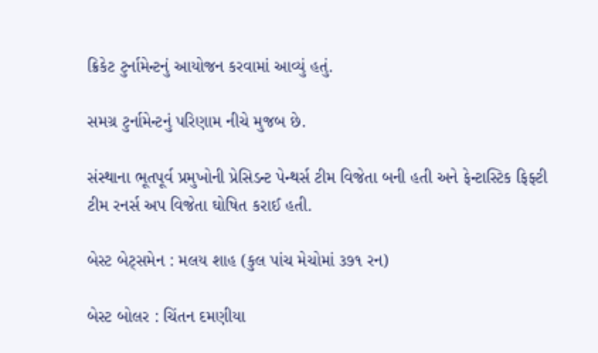ક્રિકેટ ટુર્નામેન્ટનું આયોજન કરવામાં આવ્યું હતું.

સમગ્ર ટુર્નામેન્ટનું પરિણામ નીચે મુજબ છે.

સંસ્થાના ભૂતપૂર્વ પ્રમુખોની પ્રેસિડન્ટ પેન્થર્સ ટીમ વિજેતા બની હતી અને ફેન્ટાસ્ટિક ફિફ્ટી ટીમ રનર્સ અપ વિજેતા ઘોષિત કરાઈ હતી.

બેસ્ટ બેટ્સમેન : મલય શાહ (કુલ પાંચ મેચોમાં ૩૭૧ રન)

બેસ્ટ બોલર : ચિંતન દમણીયા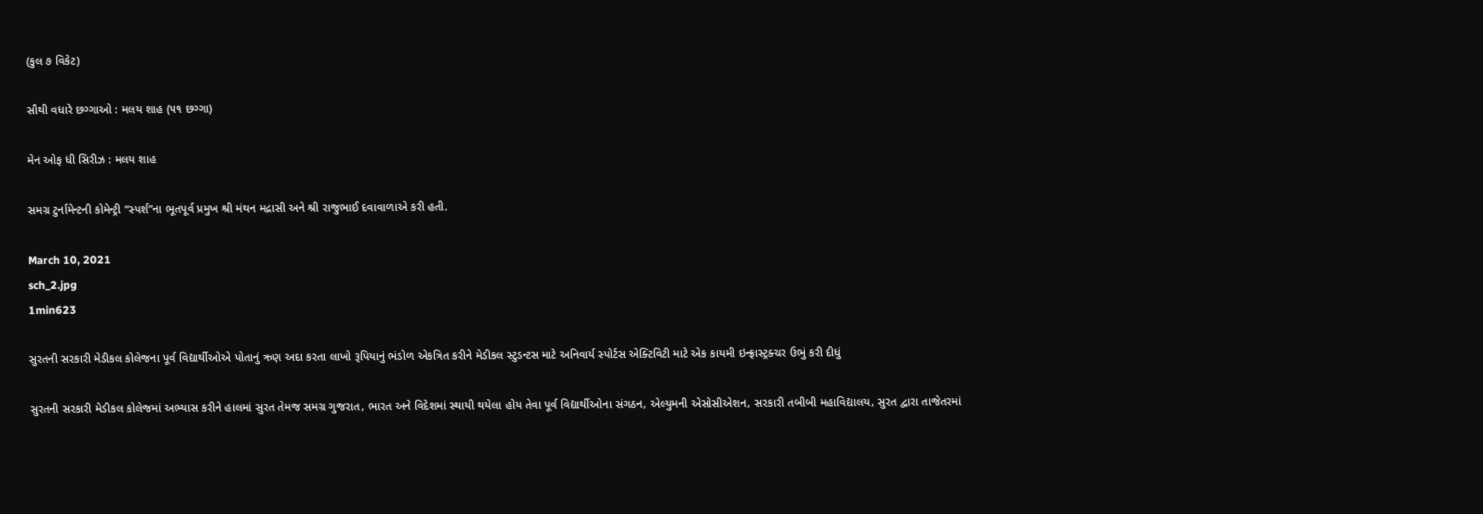(કુલ ૭ વિકેટ)

સૌથી વધારે છગ્ગાઓ : મલય શાહ (૫૧ છગ્ગા)

મેન ઓફ ધી સિરીઝ : મલય શાહ

સમગ્ર ટુર્નામેન્ટની કોમેન્ટ્રી “સ્પર્શ”ના ભૂતપૂર્વ પ્રમુખ શ્રી મંથન મદ્રાસી અને શ્રી રાજુભાઈ દવાવાળાએ કરી હતી.

March 10, 2021
sch_2.jpg
1min623

સુરતની સરકારી મેડીકલ કોલેજના પૂર્વ વિદ્યાર્થીઓએ પોતાનું ઋણ અદા કરતા લાખો રૂપિયાનું ભંડોળ એકત્રિત કરીને મેડીકલ સ્ટુડન્ટસ માટે અનિવાર્ય સ્પોર્ટસ એક્ટિવિટી માટે એક કાયમી ઇન્ફ્રાસ્ટ્રક્ચર ઉભું કરી દીધું

સુરતની સરકારી મેડીકલ કોલેજમાં અભ્યાસ કરીને હાલમાં સુરત તેમજ સમગ્ર ગુજરાત, ભારત અને વિદેશમાં સ્થાયી થયેલા હોય તેવા પૂર્વ વિદ્યાર્થીઓના સંગઠન, એલ્યુમની એસોસીએશન, સરકારી તબીબી મહાવિદ્યાલય, સુરત દ્વારા તાજેતરમાં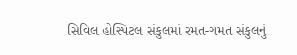સિવિલ હોસ્પિટલ સંકુલમાં રમત-ગમત સંકુલનું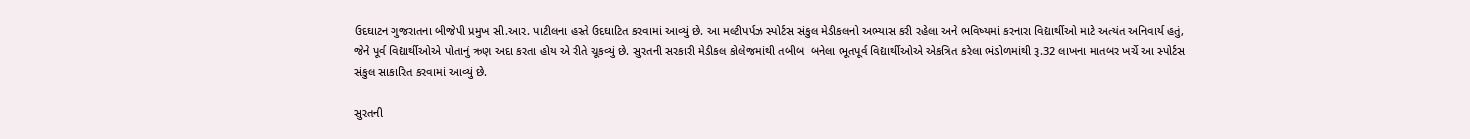ઉદઘાટન ગુજરાતના બીજેપી પ્રમુખ સી.આર. પાટીલના હસ્તે ઉદઘાટિત કરવામાં આવ્યું છે. આ મલ્ટીપર્પઝ સ્પોર્ટસ સંકુલ મેડીકલનો અભ્યાસ કરી રહેલા અને ભવિષ્યમાં કરનારા વિદ્યાર્થીઓ માટે અત્યંત અનિવાર્ય હતું, જેને પૂર્વ વિદ્યાર્થીઓએ પોતાનું ઋણ અદા કરતા હોય એ રીતે ચૂકવ્યું છે. સુરતની સરકારી મેડીકલ કોલેજમાંથી તબીબ  બનેલા ભૂતપૂર્વ વિદ્યાર્થીઓએ એકત્રિત કરેલા ભંડોળમાંથી રૂ.32 લાખના માતબર ખર્ચે આ સ્પોર્ટસ સંકુલ સાકારિત કરવામાં આવ્યું છે.

સુરતની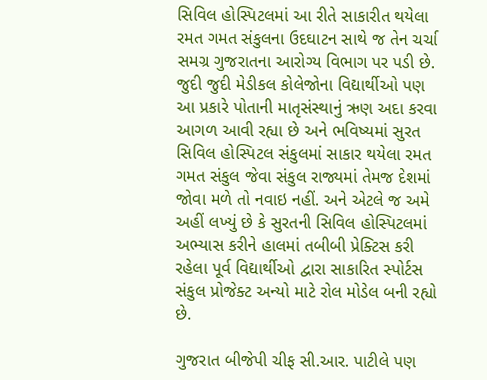સિવિલ હોસ્પિટલમાં આ રીતે સાકારીત થયેલા રમત ગમત સંકુલના ઉદઘાટન સાથે જ તેન ચર્ચા સમગ્ર ગુજરાતના આરોગ્ય વિભાગ પર પડી છે. જુદી જુદી મેડીકલ કોલેજોના વિદ્યાર્થીઓ પણ આ પ્રકારે પોતાની માતૃસંસ્થાનું ઋણ અદા કરવા આગળ આવી રહ્યા છે અને ભવિષ્યમાં સુરત સિવિલ હોસ્પિટલ સંકુલમાં સાકાર થયેલા રમત ગમત સંકુલ જેવા સંકુલ રાજ્યમાં તેમજ દેશમાં જોવા મળે તો નવાઇ નહીં. અને એટલે જ અમે અહીં લખ્યું છે કે સુરતની સિવિલ હોસ્પિટલમાં અભ્યાસ કરીને હાલમાં તબીબી પ્રેક્ટિસ કરી રહેલા પૂર્વ વિદ્યાર્થીઓ દ્વારા સાકારિત સ્પોર્ટસ સંકુલ પ્રોજેક્ટ અન્યો માટે રોલ મોડેલ બની રહ્યો છે.

ગુજરાત બીજેપી ચીફ સી.આર. પાટીલે પણ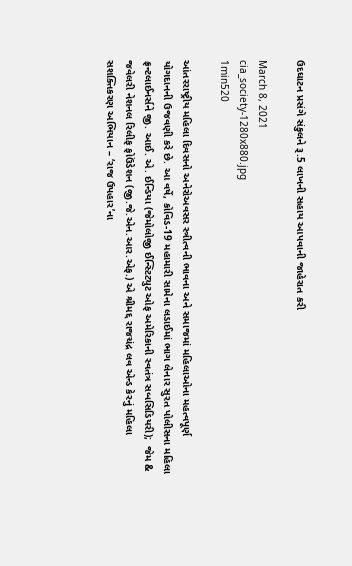ઉદઘાટન પ્રસંગે સંકુલને રૂ.5 લાખની સહાય આપવાની જાહેરાત કરી

March 8, 2021
cia_society-1280x880.jpg
1min520

આંતરરાષ્ટ્રીય મહિલા દિવસનો અનેરોઅવસર સ્ત્રીત્વની ભાવના અને સમાજમાં મહિલાઓના મહત્વપૂર્ણ યોગદાનની ઉજવણી કરે છે. આ વર્ષે, કોવિડ-19 મહામારી સામેના લડાઈમાં ભાગ લેનાર સુરત પોલીસના મહિલા ફ્રન્ટલાઈનર્સને જી. આઈ. એ. ઈન્ડિયા (જેમોલોજી ઈન્સ્ટિટ્યુટ ઓફ અમેરિકાની સ્વતંત્ર સબસિડિયરી);  જેમ & જવેલરી નેશનલ રિલીફ ફોઉંડેશન (જી.જે.એન.આર.એફ.) એ શ્રીમદ્દ રાજચંદ્ર લવ એન્ડ કેરનું મહિલા સશક્તિકરણ અભિયાન – ‘રાજ ઉપહાર’ના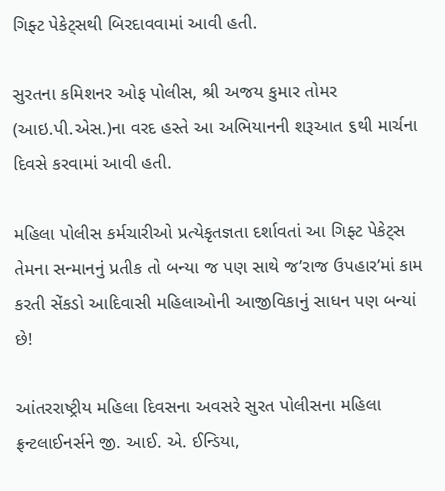ગિફ્ટ પેકેટ્સથી બિરદાવવામાં આવી હતી.

સુરતના કમિશનર ઓફ પોલીસ, શ્રી અજય કુમાર તોમર (આઇ.પી.એસ.)ના વરદ હસ્તે આ અભિયાનની શરૂઆત ૬થી માર્ચના દિવસે કરવામાં આવી હતી.

મહિલા પોલીસ કર્મચારીઓ પ્રત્યેકૃતજ્ઞતા દર્શાવતાં આ ગિફ્ટ પેકેટ્સ તેમના સન્માનનું પ્રતીક તો બન્યા જ પણ સાથે જ’રાજ ઉપહાર’માં કામ કરતી સેંકડો આદિવાસી મહિલાઓની આજીવિકાનું સાધન પણ બન્યાં છે!

આંતરરાષ્ટ્રીય મહિલા દિવસના અવસરે સુરત પોલીસના મહિલા ફ્રન્ટલાઈનર્સને જી. આઈ. એ. ઈન્ડિયા,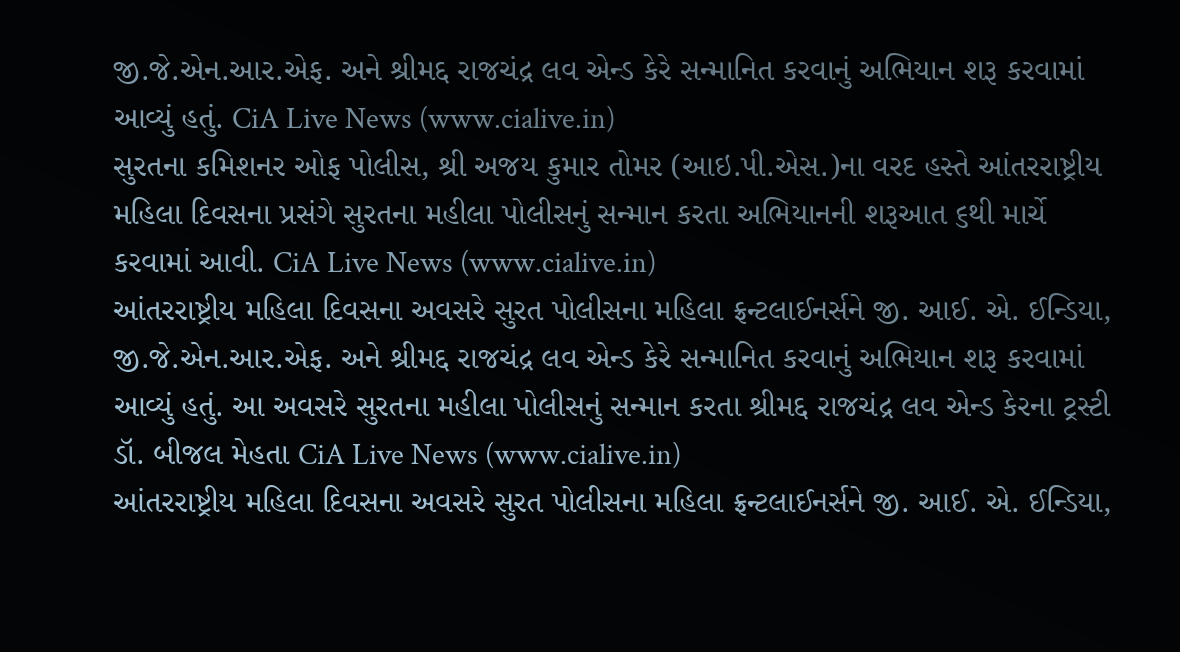જી.જે.એન.આર.એફ. અને શ્રીમદ્દ રાજચંદ્ર લવ એન્ડ કેરે સન્માનિત કરવાનું અભિયાન શરૂ કરવામાં આવ્યું હતું. CiA Live News (www.cialive.in)
સુરતના કમિશનર ઓફ પોલીસ, શ્રી અજય કુમાર તોમર (આઇ.પી.એસ.)ના વરદ હસ્તે આંતરરાષ્ટ્રીય મહિલા દિવસના પ્રસંગે સુરતના મહીલા પોલીસનું સન્માન કરતા અભિયાનની શરૂઆત ૬થી માર્ચે કરવામાં આવી. CiA Live News (www.cialive.in)
આંતરરાષ્ટ્રીય મહિલા દિવસના અવસરે સુરત પોલીસના મહિલા ફ્રન્ટલાઈનર્સને જી. આઈ. એ. ઈન્ડિયા, જી.જે.એન.આર.એફ. અને શ્રીમદ્દ રાજચંદ્ર લવ એન્ડ કેરે સન્માનિત કરવાનું અભિયાન શરૂ કરવામાં આવ્યું હતું. આ અવસરે સુરતના મહીલા પોલીસનું સન્માન કરતા શ્રીમદ્દ રાજચંદ્ર લવ એન્ડ કેરના ટ્રસ્ટી ડૉ. બીજલ મેહતા CiA Live News (www.cialive.in)
આંતરરાષ્ટ્રીય મહિલા દિવસના અવસરે સુરત પોલીસના મહિલા ફ્રન્ટલાઈનર્સને જી. આઈ. એ. ઈન્ડિયા,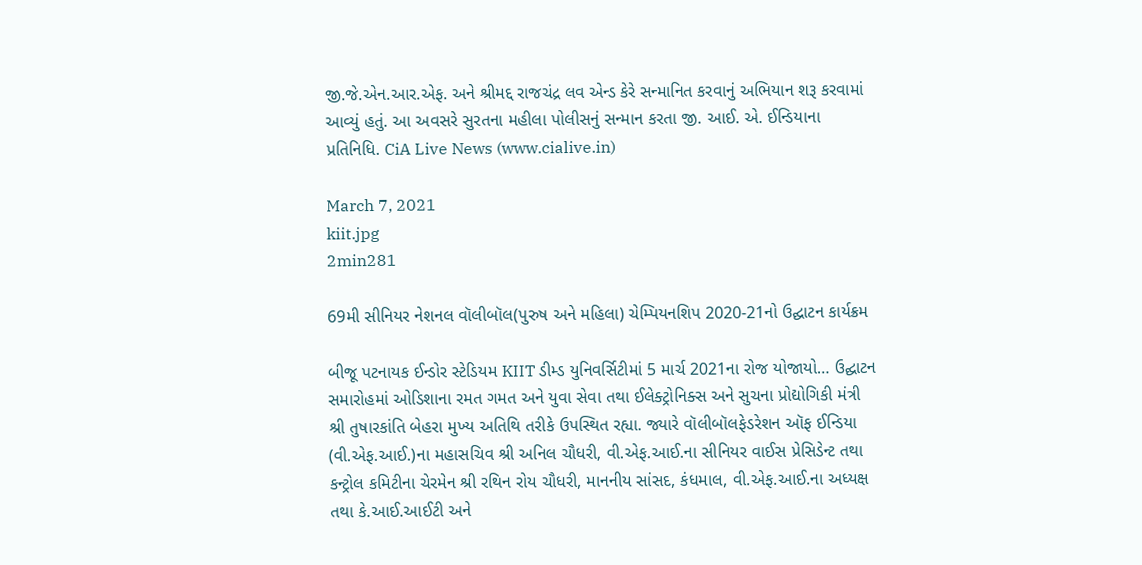જી.જે.એન.આર.એફ. અને શ્રીમદ્દ રાજચંદ્ર લવ એન્ડ કેરે સન્માનિત કરવાનું અભિયાન શરૂ કરવામાં આવ્યું હતું. આ અવસરે સુરતના મહીલા પોલીસનું સન્માન કરતા જી. આઈ. એ. ઈન્ડિયાના પ્રતિનિધિ. CiA Live News (www.cialive.in)

March 7, 2021
kiit.jpg
2min281

69મી સીનિયર નેશનલ વૉલીબૉલ(પુરુષ અને મહિલા) ચેમ્પિયનશિપ 2020-21નો ઉદ્ઘાટન કાર્યક્રમ

બીજૂ પટનાયક ઈન્ડોર સ્ટેડિયમ KIIT ડીમ્ડ યુનિવર્સિટીમાં 5 માર્ચ 2021ના રોજ યોજાયો… ઉદ્ઘાટન સમારોહમાં ઓડિશાના રમત ગમત અને યુવા સેવા તથા ઈલેક્ટ્રોનિક્સ અને સુચના પ્રોદ્યોગિકી મંત્રી શ્રી તુષારકાંતિ બેહરા મુખ્ય અતિથિ તરીકે ઉપસ્થિત રહ્યા. જ્યારે વૉલીબૉલફેડરેશન ઑફ ઈન્ડિયા (વી.એફ.આઈ.)ના મહાસચિવ શ્રી અનિલ ચૌધરી, વી.એફ.આઈ.ના સીનિયર વાઈસ પ્રેસિડેન્ટ તથા કન્ટ્રોલ કમિટીના ચેરમેન શ્રી રથિન રોય ચૌધરી, માનનીય સાંસદ, કંધમાલ, વી.એફ.આઈ.ના અધ્યક્ષ તથા કે.આઈ.આઈટી અને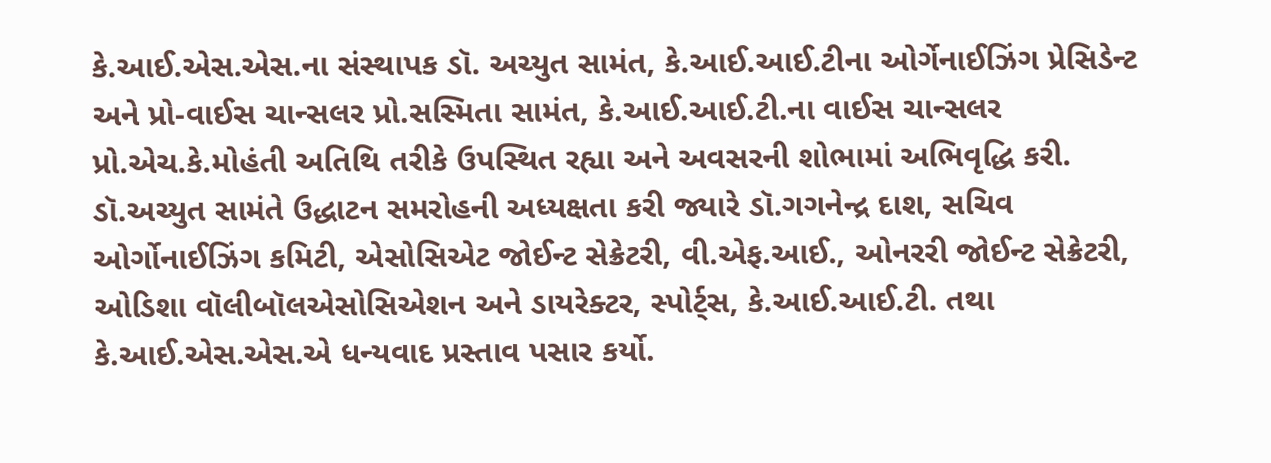કે.આઈ.એસ.એસ.ના સંસ્થાપક ડૉ. અચ્યુત સામંત, કે.આઈ.આઈ.ટીના ઓર્ગેનાઈઝિંગ પ્રેસિડેન્ટ અને પ્રો-વાઈસ ચાન્સલર પ્રો.સસ્મિતા સામંત, કે.આઈ.આઈ.ટી.ના વાઈસ ચાન્સલર પ્રો.એચ.કે.મોહંતી અતિથિ તરીકે ઉપસ્થિત રહ્યા અને અવસરની શોભામાં અભિવૃદ્ધિ કરી. ડૉ.અચ્યુત સામંતે ઉદ્ધાટન સમરોહની અધ્યક્ષતા કરી જ્યારે ડૉ.ગગનેન્દ્ર દાશ, સચિવ ઓર્ગોનાઈઝિંગ કમિટી, એસોસિએટ જોઈન્ટ સેક્રેટરી, વી.એફ.આઈ., ઓનરરી જોઈન્ટ સેક્રેટરી, ઓડિશા વૉલીબૉલએસોસિએશન અને ડાયરેક્ટર, સ્પોર્ટ્સ, કે.આઈ.આઈ.ટી. તથા કે.આઈ.એસ.એસ.એ ધન્યવાદ પ્રસ્તાવ પસાર કર્યો.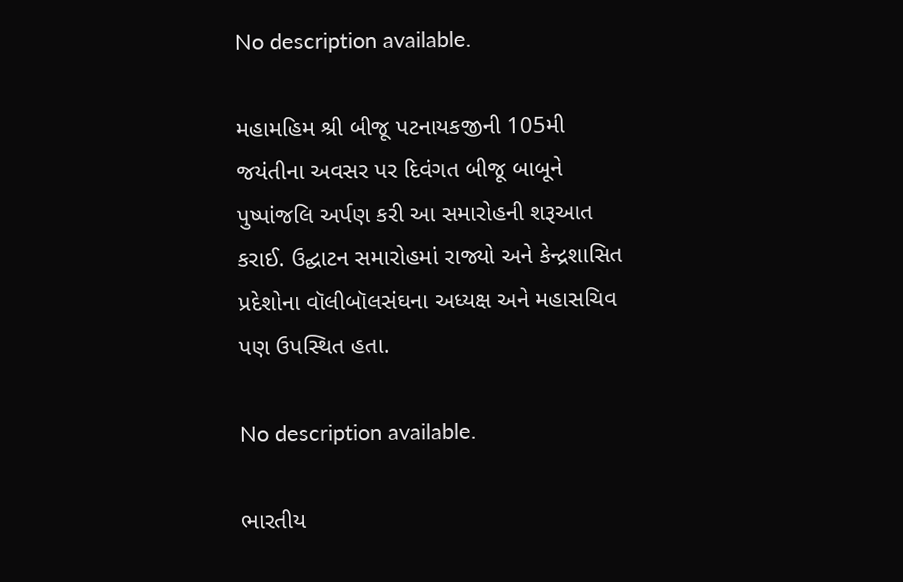No description available.

મહામહિમ શ્રી બીજૂ પટનાયકજીની 105મી જયંતીના અવસર પર દિવંગત બીજૂ બાબૂને પુષ્પાંજલિ અર્પણ કરી આ સમારોહની શરૂઆત કરાઈ. ઉદ્ઘાટન સમારોહમાં રાજ્યો અને કેન્દ્રશાસિત પ્રદેશોના વૉલીબૉલસંઘના અધ્યક્ષ અને મહાસચિવ પણ ઉપસ્થિત હતા.

No description available.

ભારતીય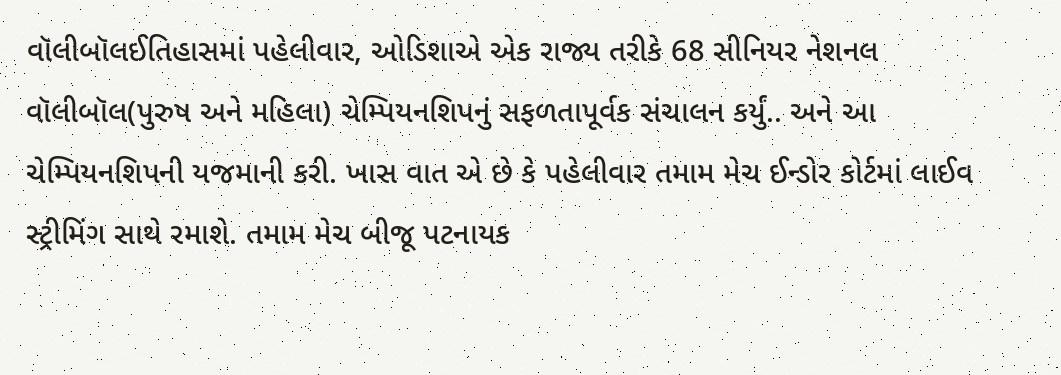વૉલીબૉલઈતિહાસમાં પહેલીવાર, ઓડિશાએ એક રાજ્ય તરીકે 68 સીનિયર નેશનલ વૉલીબૉલ(પુરુષ અને મહિલા) ચેમ્પિયનશિપનું સફળતાપૂર્વક સંચાલન કર્યું.. અને આ ચેમ્પિયનશિપની યજમાની કરી. ખાસ વાત એ છે કે પહેલીવાર તમામ મેચ ઈન્ડોર કોર્ટમાં લાઈવ સ્ટ્રીમિંગ સાથે રમાશે. તમામ મેચ બીજૂ પટનાયક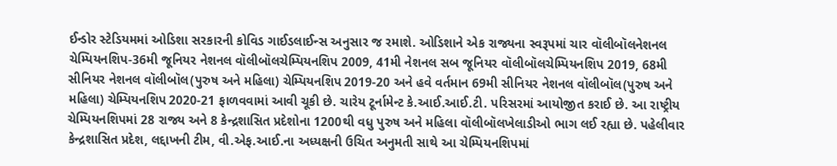ઈન્ડોર સ્ટેડિયમમાં ઓડિશા સરકારની કોવિડ ગાઈડલાઈન્સ અનુસાર જ રમાશે. ઓડિશાને એક રાજ્યના સ્વરૂપમાં ચાર વૉલીબૉલનેશનલ ચેમ્પિયનશિપ-36મી જૂનિયર નેશનલ વૉલીબૉલચેમ્પિયનશિપ 2009, 41મી નેશનલ સબ જૂનિયર વૉલીબૉલચેમ્પિયનશિપ 2019, 68મી સીનિયર નેશનલ વૉલીબૉલ(પુરુષ અને મહિલા) ચેમ્પિયનશિપ 2019-20 અને હવે વર્તમાન 69મી સીનિયર નેશનલ વૉલીબૉલ(પુરુષ અને મહિલા) ચેમ્પિયનશિપ 2020-21 ફાળવવામાં આવી ચૂકી છે. ચારેય ટૂર્નામેન્ટ કે.આઈ.આઈ.ટી. પરિસરમાં આયોજીત કરાઈ છે. આ રાષ્ટ્રીય ચેમ્પિયનશિપમાં 28 રાજ્ય અને 8 કેન્દ્રશાસિત પ્રદેશોના 1200થી વધુ પુરુષ અને મહિલા વૉલીબૉલખેલાડીઓ ભાગ લઈ રહ્યા છે. પહેલીવાર કેન્દ્રશાસિત પ્રદેશ, લદ્દાખની ટીમ, વી.એફ.આઈ.ના અધ્યક્ષની ઉચિત અનુમતી સાથે આ ચેમ્પિયનશિપમાં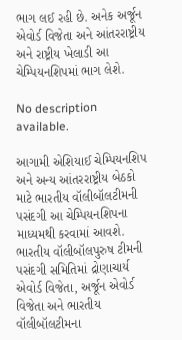ભાગ લઈ રહી છે. અનેક અર્જૂન એવોર્ડ વિજેતા અને આંતરરાષ્ટ્રીય અને રાષ્ટ્રીય ખેલાડી આ ચેમ્પિયનશિપમાં ભાગ લેશે.

No description available.

આગામી એશિયાઈ ચેમ્પિયનશિપ અને અન્ય આંતરરાષ્ટ્રીય બેઠકો માટે ભારતીય વૉલીબૉલટીમની પસંદગી આ ચેમ્પિયનશિપના માધ્યમથી કરવામાં આવશે. ભારતીય વૉલીબૉલપુરુષ ટીમની પસંદગી સમિતિમાં દ્રોણાચાર્ય એવોર્ડ વિજેતા, અર્જૂન એવોર્ડ વિજેતા અને ભારતીય વૉલીબૉલટીમના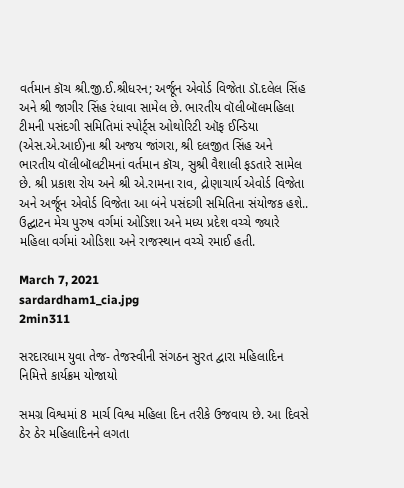વર્તમાન કૉચ શ્રી.જી.ઈ.શ્રીધરન; અર્જૂન એવોર્ડ વિજેતા ડૉ.દલેલ સિંહ અને શ્રી જાગીર સિંહ રંધાવા સામેલ છે. ભારતીય વૉલીબૉલમહિલા ટીમની પસંદગી સમિતિમાં સ્પોર્ટ્સ ઓથોરિટી ઑફ ઈન્ડિયા (એસ.એ.આઈ)ના શ્રી અજય જાંગરા, શ્રી દલજીત સિંહ અને ભારતીય વૉલીબૉલટીમનાં વર્તમાન કૉચ, સુશ્રી વૈશાલી ફડતારે સામેલ છે. શ્રી પ્રકાશ રોય અને શ્રી એ.રામના રાવ, દ્રોણાચાર્ય એવોર્ડ વિજેતા અને અર્જૂન એવોર્ડ વિજેતા આ બંને પસંદગી સમિતિના સંયોજક હશે.. ઉદ્ઘાટન મેચ પુરુષ વર્ગમાં ઓડિશા અને મધ્ય પ્રદેશ વચ્ચે જ્યારે મહિલા વર્ગમાં ઓડિશા અને રાજસ્થાન વચ્ચે રમાઈ હતી.

March 7, 2021
sardardham1_cia.jpg
2min311

સરદારધામ યુવા તેજ- તેજસ્વીની સંગઠન સુરત દ્વારા મહિલાદિન નિમિત્તે કાર્યક્રમ યોજાયો

સમગ્ર વિશ્વમાં 8 માર્ચ વિશ્વ મહિલા દિન તરીકે ઉજવાય છે. આ દિવસે ઠેર ઠેર મહિલાદિનને લગતા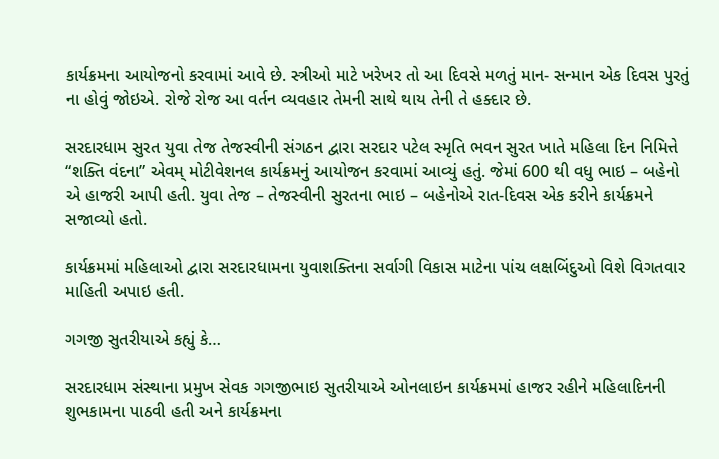કાર્યક્રમના આયોજનો કરવામાં આવે છે. સ્ત્રીઓ માટે ખરેખર તો આ દિવસે મળતું માન- સન્માન એક દિવસ પુરતું ના હોવું જોઇએ. રોજે રોજ આ વર્તન વ્યવહાર તેમની સાથે થાય તેની તે હક્દાર છે.

સરદારધામ સુરત યુવા તેજ તેજસ્વીની સંગઠન દ્વારા સરદાર પટેલ સ્મૃતિ ભવન સુરત ખાતે મહિલા દિન નિમિત્તે “શક્તિ વંદના” એવમ્ મોટીવેશનલ કાર્યક્રમનું આયોજન કરવામાં આવ્યું હતું. જેમાં 600 થી વધુ ભાઇ – બહેનો એ હાજરી આપી હતી. યુવા તેજ – તેજસ્વીની સુરતના ભાઇ – બહેનોએ રાત-દિવસ એક કરીને કાર્યક્રમને સજાવ્યો હતો.

કાર્યક્રમમાં મહિલાઓ દ્વારા સરદારધામના યુવાશક્તિના સર્વાગી વિકાસ માટેના પાંચ લક્ષબિંદુઓ વિશે વિગતવાર માહિતી અપાઇ હતી.

ગગજી સુતરીયાએ કહ્યું કે…

સરદારધામ સંસ્થાના પ્રમુખ સેવક ગગજીભાઇ સુતરીયાએ ઓનલાઇન કાર્યક્રમમાં હાજર રહીને મહિલાદિનની શુભકામના પાઠવી હતી અને કાર્યક્રમના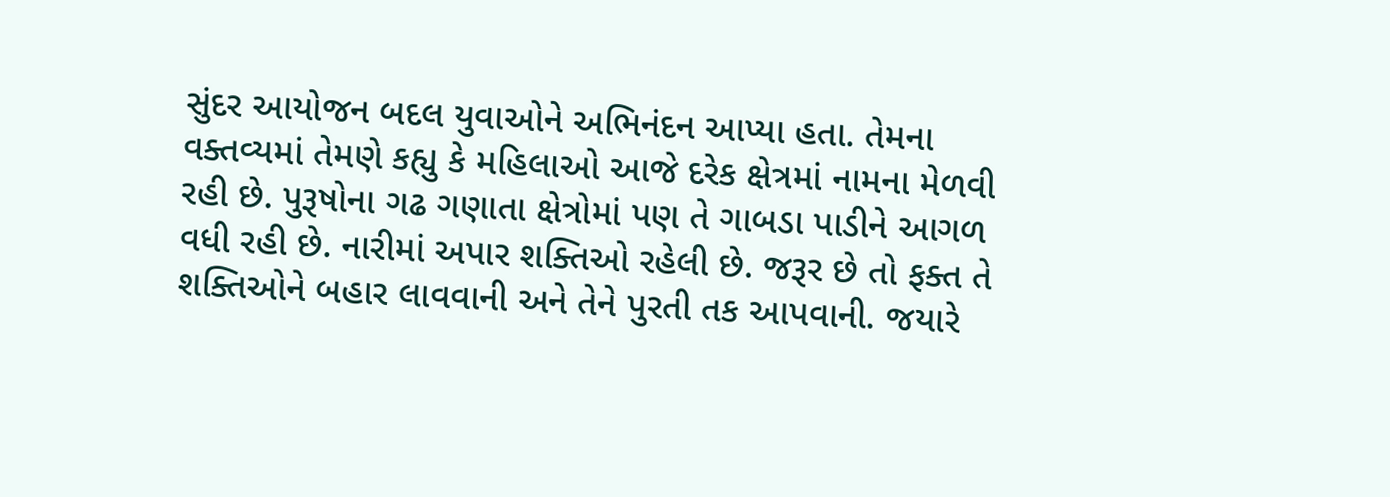સુંદર આયોજન બદલ યુવાઓને અભિનંદન આપ્યા હતા. તેમના વક્તવ્યમાં તેમણે કહ્યુ કે મહિલાઓ આજે દરેક ક્ષેત્રમાં નામના મેળવી રહી છે. પુરૂષોના ગઢ ગણાતા ક્ષેત્રોમાં પણ તે ગાબડા પાડીને આગળ વધી રહી છે. નારીમાં અપાર શક્તિઓ રહેલી છે. જરૂર છે તો ફક્ત તે શક્તિઓને બહાર લાવવાની અને તેને પુરતી તક આપવાની. જયારે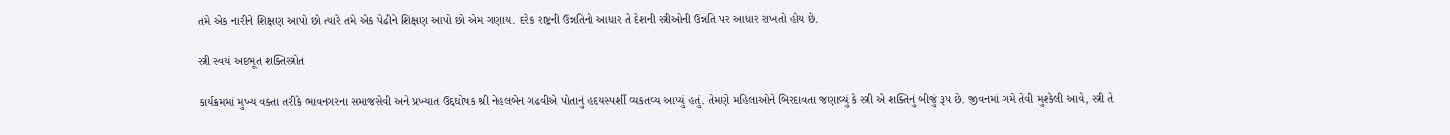તમે એક નારીને શિક્ષણ આપો છો ત્યારે તમે એક પેઢીને શિક્ષણ આપો છો એમ ગણાય. દરેક રાષ્ટ્રની ઉન્નતિનો આધાર તે દેશની સ્ત્રીઓની ઉન્નતિ પર આધાર રાખતો હોય છે.

સ્ત્રી સ્વયં અદભૂત શક્તિસ્ત્રોત

કાર્યક્રમમાં મુખ્ય વક્તા તરીકે ભાવનગરના સમાજસેવી અને પ્રખ્યાત ઉદ્દઘોષક શ્રી નેહલબેન ગઢવીએ પોતાનું હદયસ્પર્શી વ્યકતવ્ય આપ્યું હતું. તેમણે મહિલાઓને બિરદાવતા જણાવ્યું કે સ્ત્રી એ શક્તિનું બીજું રૂપ છે. જીવનમાં ગમે તેવી મુશ્કેલી આવે, સ્ત્રી તે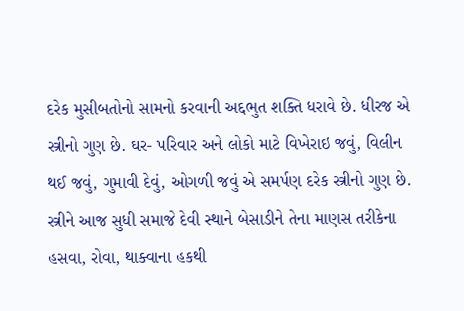દરેક મુસીબતોનો સામનો કરવાની અદ્દભુત શક્તિ ધરાવે છે. ધીરજ એ સ્ત્રીનો ગુણ છે. ઘર- પરિવાર અને લોકો માટે વિખેરાઇ જવું, વિલીન થઈ જવું, ગુમાવી દેવું, ઓગળી જવું એ સમર્પણ દરેક સ્ત્રીનો ગુણ છે. સ્ત્રીને આજ સુધી સમાજે દેવી સ્થાને બેસાડીને તેના માણસ તરીકેના હસવા, રોવા, થાક્વાના હકથી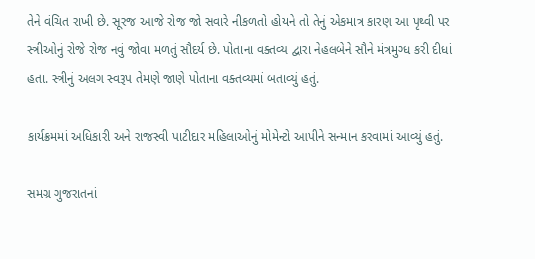તેને વંચિત રાખી છે. સૂરજ આજે રોજ જો સવારે નીકળતો હોયને તો તેનું એકમાત્ર કારણ આ પૃથ્વી પર સ્ત્રીઓનું રોજે રોજ નવું જોવા મળતું સૌદર્ય છે. પોતાના વક્તવ્ય દ્વારા નેહલબેને સૌને મંત્રમુગ્ધ કરી દીધાં હતા. સ્ત્રીનું અલગ સ્વરૂપ તેમણે જાણે પોતાના વક્તવ્યમાં બતાવ્યું હતું.

કાર્યક્રમમાં અધિકારી અને રાજસ્વી પાટીદાર મહિલાઓનું મોમેન્ટો આપીને સન્માન કરવામાં આવ્યું હતું.

સમગ્ર ગુજરાતનાં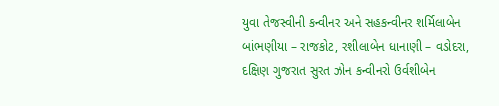યુવા તેજસ્વીની કન્વીનર અને સહકન્વીનર શર્મિલાબેન બાંભણીયા – રાજકોટ, રશીલાબેન ધાનાણી – વડોદરા, દક્ષિણ ગુજરાત સુરત ઝોન કન્વીનરો ઉર્વશીબેન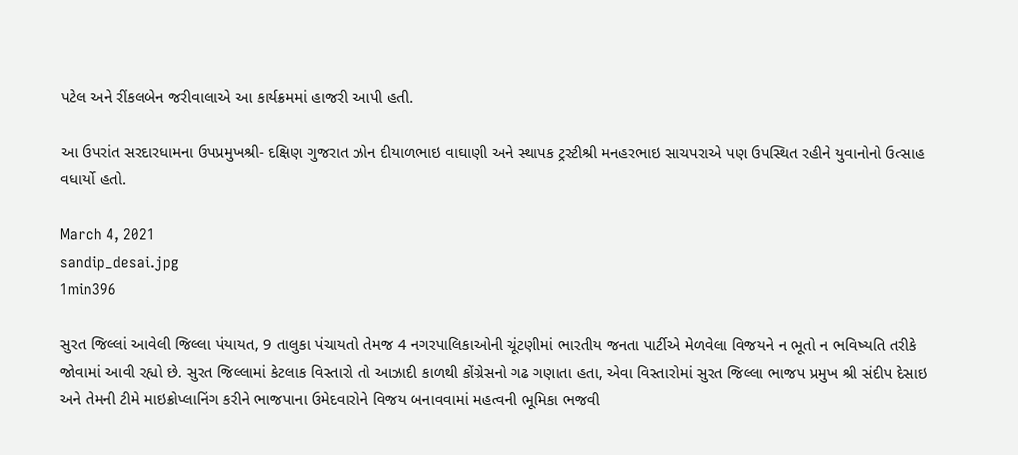પટેલ અને રીંકલબેન જરીવાલાએ આ કાર્યક્રમમાં હાજરી આપી હતી.

આ ઉપરાંત સરદારધામના ઉપપ્રમુખશ્રી- દક્ષિણ ગુજરાત ઝોન દીયાળભાઇ વાઘાણી અને સ્થાપક ટ્રસ્ટીશ્રી મનહરભાઇ સાચપરાએ પણ ઉપસ્થિત રહીને યુવાનોનો ઉત્સાહ વધાર્યો હતો.

March 4, 2021
sandip_desai.jpg
1min396

સુરત જિલ્લાં આવેલી જિલ્લા પંયાયત, 9 તાલુકા પંચાયતો તેમજ 4 નગરપાલિકાઓની ચૂંટણીમાં ભારતીય જનતા પાર્ટીએ મેળવેલા વિજયને ન ભૂતો ન ભવિષ્યતિ તરીકે જોવામાં આવી રહ્યો છે. સુરત જિલ્લામાં કેટલાક વિસ્તારો તો આઝાદી કાળથી કોંગ્રેસનો ગઢ ગણાતા હતા, એવા વિસ્તારોમાં સુરત જિલ્લા ભાજપ પ્રમુખ શ્રી સંદીપ દેસાઇ અને તેમની ટીમે માઇક્રોપ્લાનિંગ કરીને ભાજપાના ઉમેદવારોને વિજય બનાવવામાં મહત્વની ભૂમિકા ભજવી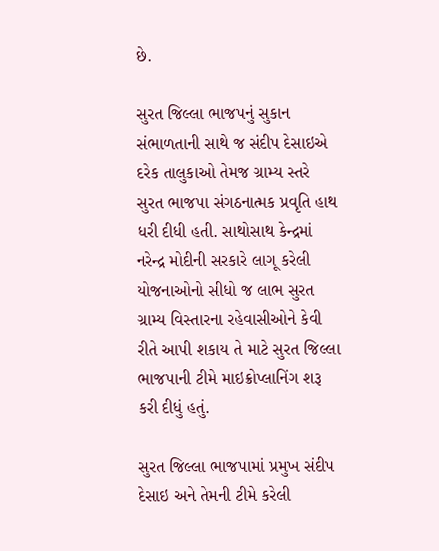છે.

સુરત જિલ્લા ભાજપનું સુકાન સંભાળતાની સાથે જ સંદીપ દેસાઇએ દરેક તાલુકાઓ તેમજ ગ્રામ્ય સ્તરે સુરત ભાજપા સંગઠનાત્મક પ્રવૃતિ હાથ ધરી દીધી હતી. સાથોસાથ કેન્દ્રમાં નરેન્દ્ર મોદીની સરકારે લાગૂ કરેલી યોજનાઓનો સીધો જ લાભ સુરત ગ્રામ્ય વિસ્તારના રહેવાસીઓને કેવી રીતે આપી શકાય તે માટે સુરત જિલ્લા ભાજપાની ટીમે માઇક્રોપ્લાનિંગ શરૂ કરી દીધું હતું.

સુરત જિલ્લા ભાજપામાં પ્રમુખ સંદીપ દેસાઇ અને તેમની ટીમે કરેલી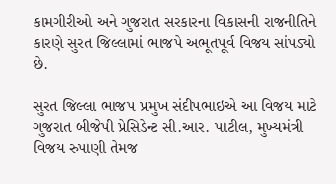કામગીરીઓ અને ગુજરાત સરકારના વિકાસની રાજનીતિને કારણે સુરત જિલ્લામાં ભાજપે અભૂતપૂર્વ વિજય સાંપડ્યો છે.

સુરત જિલ્લા ભાજપ પ્રમુખ સંદીપભાઇએ આ વિજય માટે ગુજરાત બીજેપી પ્રેસિડેન્ટ સી.આર. પાટીલ, મુખ્યમંત્રી વિજય રુપાણી તેમજ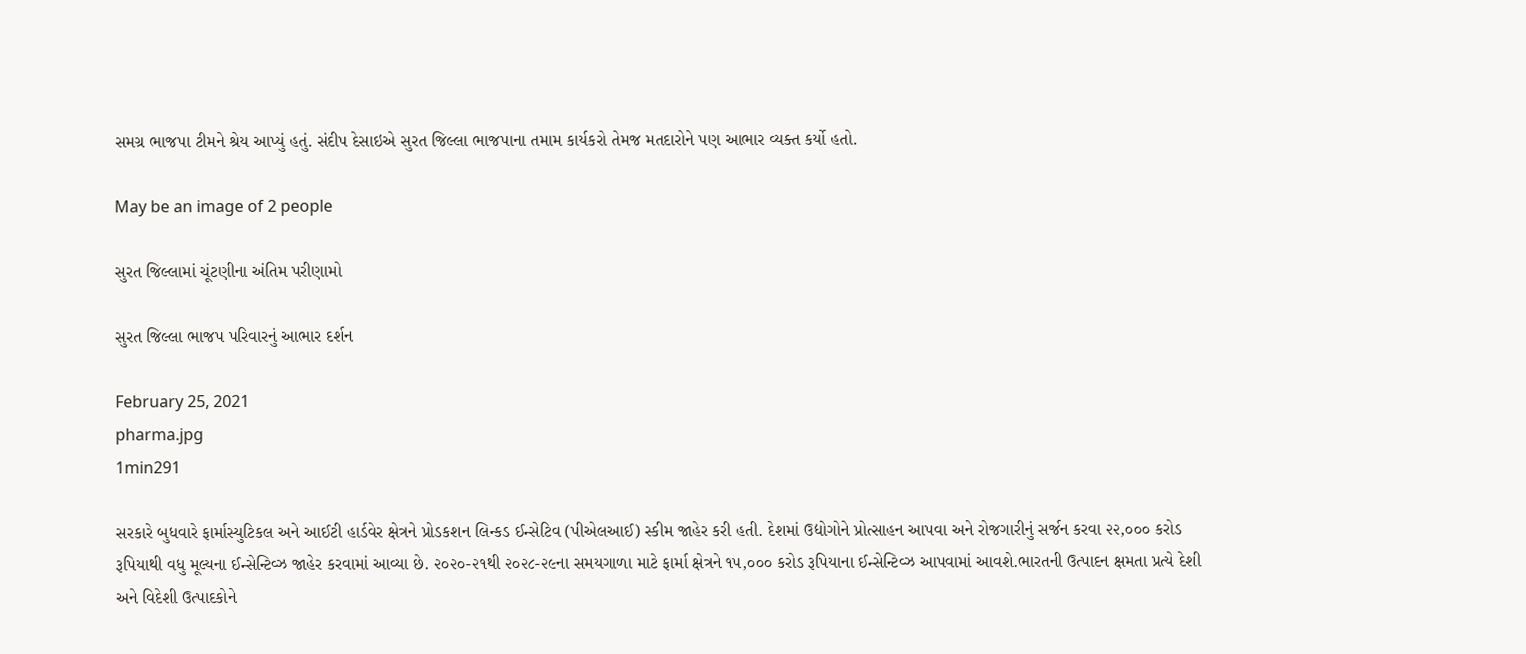સમગ્ર ભાજપા ટીમને શ્રેય આપ્યું હતું. સંદીપ દેસાઇએ સુરત જિલ્લા ભાજપાના તમામ કાર્યકરો તેમજ મતદારોને પણ આભાર વ્યક્ત કર્યો હતો.

May be an image of 2 people

સુરત જિલ્લામાં ચૂંટણીના અંતિમ પરીણામો

સુરત જિલ્લા ભાજપ પરિવારનું આભાર દર્શન

February 25, 2021
pharma.jpg
1min291

સરકારે બુધવારે ફાર્માસ્યુટિકલ અને આઈટી હાર્ડવેર ક્ષેત્રને પ્રોડકશન લિન્કડ ઈન્સેટિવ (પીએલઆઈ) સ્કીમ જાહેર કરી હતી. દેશમાં ઉદ્યોગોને પ્રોત્સાહન આપવા અને રોજગારીનું સર્જન કરવા ૨૨,૦૦૦ કરોડ રૂપિયાથી વધુ મૂલ્યના ઈન્સેન્ટિવ્ઝ જાહેર કરવામાં આવ્યા છે. ૨૦૨૦-૨૧થી ૨૦૨૮-૨૯ના સમયગાળા માટે ફાર્મા ક્ષેત્રને ૧૫,૦૦૦ કરોડ રૂપિયાના ઈન્સેન્ટિવ્ઝ આપવામાં આવશે.ભારતની ઉત્પાદન ક્ષમતા પ્રત્યે દેશી અને વિદેશી ઉત્પાદકોને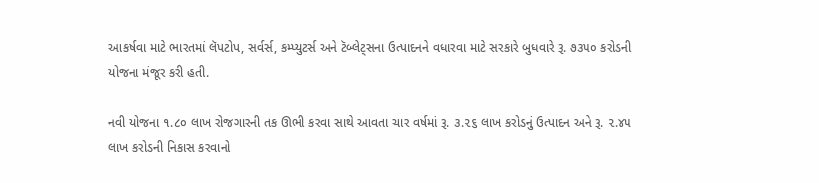આકર્ષવા માટે ભારતમાં લૅપટોપ, સર્વર્સ, કમ્પ્યુટર્સ અને ટૅબ્લેટ્સના ઉત્પાદનને વધારવા માટે સરકારે બુધવારે રૂ. ૭૩૫૦ કરોડની યોજના મંજૂર કરી હતી.

નવી યોજના ૧.૮૦ લાખ રોજગારની તક ઊભી કરવા સાથે આવતા ચાર વર્ષમાં રૂ. ૩.૨૬ લાખ કરોડનું ઉત્પાદન અને રૂ. ૨.૪૫ લાખ કરોડની નિકાસ કરવાનો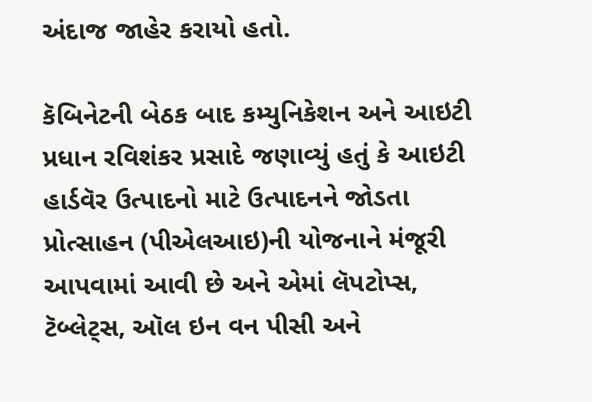અંદાજ જાહેર કરાયો હતો.

કૅબિનેટની બેઠક બાદ કમ્યુનિકેશન અને આઇટી પ્રધાન રવિશંકર પ્રસાદે જણાવ્યું હતું કે આઇટી હાર્ડવૅર ઉત્પાદનો માટે ઉત્પાદનને જોડતા પ્રોત્સાહન (પીએલઆઇ)ની યોજનાને મંજૂરી આપવામાં આવી છે અને એમાં લૅપટોપ્સ, ટૅબ્લેટ્સ, ઑલ ઇન વન પીસી અને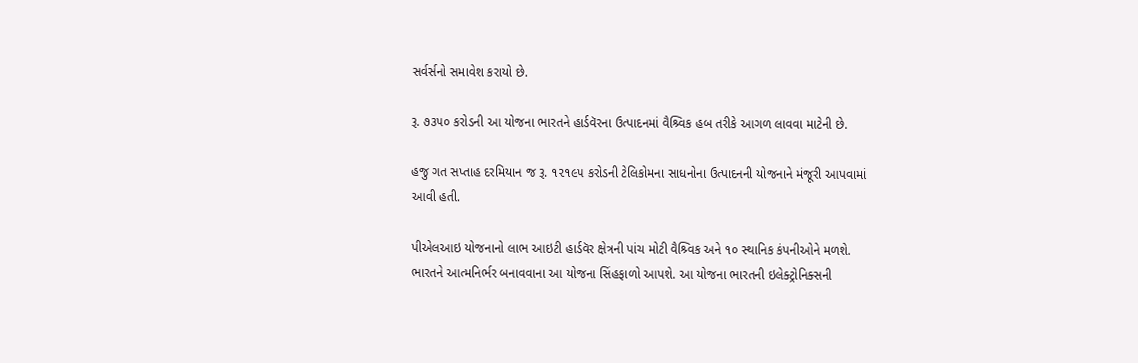સર્વર્સનો સમાવેશ કરાયો છે.

રૂ. ૭૩૫૦ કરોડની આ યોજના ભારતને હાર્ડવૅરના ઉત્પાદનમાં વૈશ્ર્વિક હબ તરીકે આગળ લાવવા માટેની છે.

હજુ ગત સપ્તાહ દરમિયાન જ રૂ. ૧૨૧૯૫ કરોડની ટેલિકોમના સાધનોના ઉત્પાદનની યોજનાને મંજૂરી આપવામાં આવી હતી.

પીએલઆઇ યોજનાનો લાભ આઇટી હાર્ડવૅર ક્ષેત્રની પાંચ મોટી વૈશ્ર્વિક અને ૧૦ સ્થાનિક કંપનીઓને મળશે. ભારતને આત્મનિર્ભર બનાવવાના આ યોજના સિંહફાળો આપશે. આ યોજના ભારતની ઇલેક્ટ્રોનિક્સની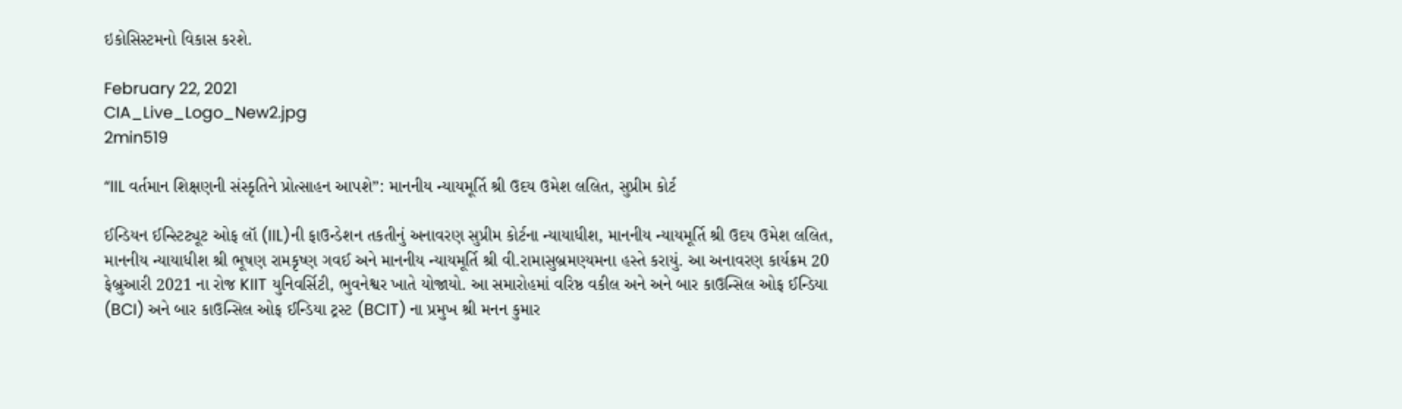ઇકોસિસ્ટમનો વિકાસ કરશે.

February 22, 2021
CIA_Live_Logo_New2.jpg
2min519

“IIL વર્તમાન શિક્ષણની સંસ્કૃતિને પ્રોત્સાહન આપશે”: માનનીય ન્યાયમૂર્તિ શ્રી ઉદય ઉમેશ લલિત, સુપ્રીમ કોર્ટ

ઈન્ડિયન ઈન્સ્ટિટ્યૂટ ઓફ લૉ (IIL)ની ફાઉન્ડેશન તકતીનું અનાવરણ સુપ્રીમ કોર્ટના ન્યાયાધીશ, માનનીય ન્યાયમૂર્તિ શ્રી ઉદય ઉમેશ લલિત, માનનીય ન્યાયાધીશ શ્રી ભૂષણ રામકૃષ્ણ ગવઈ અને માનનીય ન્યાયમૂર્તિ શ્રી વી.રામાસુબ્રમણ્યમના હસ્તે કરાયું. આ અનાવરણ કાર્યક્રમ 20 ફેબ્રુઆરી 2021 ના રોજ KIIT યુનિવર્સિટી, ભુવનેશ્વર ખાતે યોજાયો. આ સમારોહમાં વરિષ્ઠ વકીલ અને અને બાર કાઉન્સિલ ઓફ ઈન્ડિયા (BCI) અને બાર કાઉન્સિલ ઓફ ઈન્ડિયા ટ્રસ્ટ (BCIT) ના પ્રમુખ શ્રી મનન કુમાર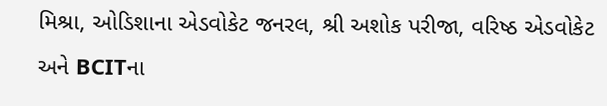મિશ્રા, ઓડિશાના એડવોકેટ જનરલ, શ્રી અશોક પરીજા, વરિષ્ઠ એડવોકેટ અને BCITના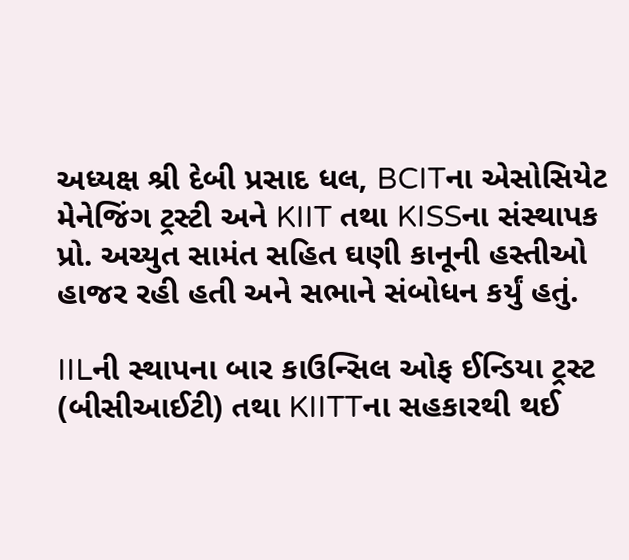અધ્યક્ષ શ્રી દેબી પ્રસાદ ધલ, BCITના એસોસિયેટ મેનેજિંગ ટ્રસ્ટી અને KIIT તથા KISSના સંસ્થાપક પ્રો. અચ્યુત સામંત સહિત ઘણી કાનૂની હસ્તીઓ હાજર રહી હતી અને સભાને સંબોધન કર્યું હતું.

IILની સ્થાપના બાર કાઉન્સિલ ઓફ ઈન્ડિયા ટ્રસ્ટ (બીસીઆઈટી) તથા KIITTના સહકારથી થઈ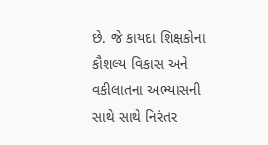છે. જે કાયદા શિક્ષકોના કૌશલ્ય વિકાસ અને વકીલાતના અભ્યાસની સાથે સાથે નિરંતર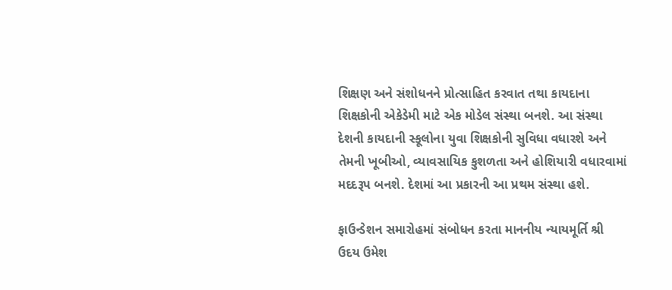શિક્ષણ અને સંશોધનને પ્રોત્સાહિત કરવાત તથા કાયદાના શિક્ષકોની એકેડેમી માટે એક મોડેલ સંસ્થા બનશે. આ સંસ્થા દેશની કાયદાની સ્કૂલોના યુવા શિક્ષકોની સુવિધા વધારશે અને તેમની ખૂબીઓ, વ્યાવસાયિક કુશળતા અને હોશિયારી વધારવામાં મદદરૂપ બનશે. દેશમાં આ પ્રકારની આ પ્રથમ સંસ્થા હશે.

ફાઉન્ડેશન સમારોહમાં સંબોધન કરતા માનનીય ન્યાયમૂર્તિ શ્રી ઉદય ઉમેશ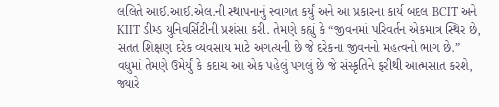લલિતે આઈ.આઈ.એલ.ની સ્થાપનાનું સ્વાગત કર્યું અને આ પ્રકારના કાર્ય બદલ BCIT અને KIIT ડીમ્ડ યુનિવર્સિટીની પ્રશંસા કરી. તેમણે કહ્યું કે “જીવનમાં પરિવર્તન એકમાત્ર સ્થિર છે, સતત શિક્ષણ દરેક વ્યવસાય માટે અગત્યની છે જે દરેકના જીવનનો મહત્વનો ભાગ છે.” વધુમાં તેમણે ઉમેર્યું કે કદાચ આ એક પહેલું પગલું છે જે સંસ્કૃતિને ફરીથી આત્મસાત કરશે, જ્યારે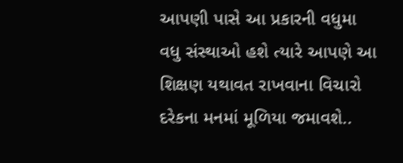આપણી પાસે આ પ્રકારની વધુમા વધુ સંસ્થાઓ હશે ત્યારે આપણે આ શિક્ષણ યથાવત રાખવાના વિચારો દરેકના મનમાં મૂળિયા જમાવશે..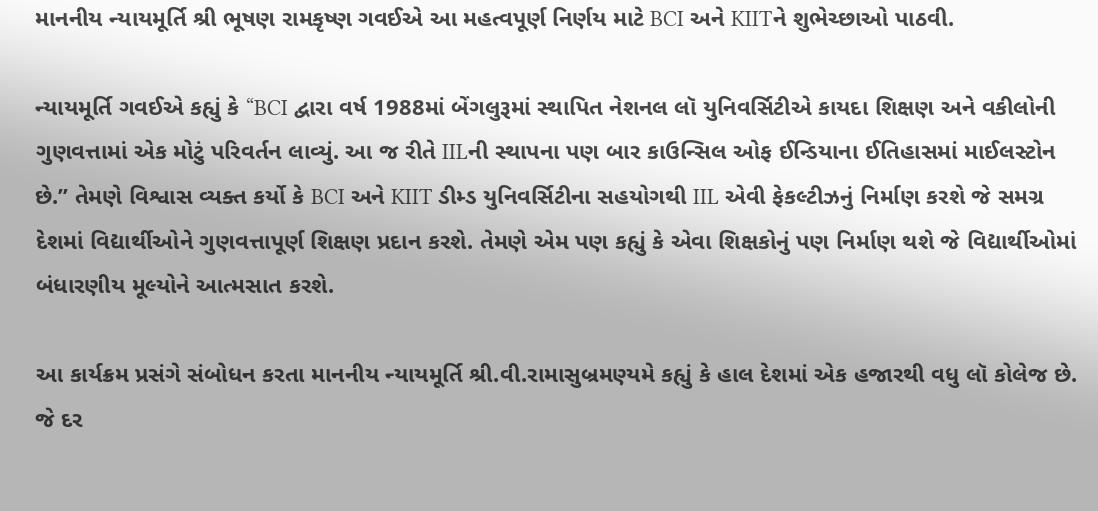માનનીય ન્યાયમૂર્તિ શ્રી ભૂષણ રામકૃષ્ણ ગવઈએ આ મહત્વપૂર્ણ નિર્ણય માટે BCI અને KIITને શુભેચ્છાઓ પાઠવી.

ન્યાયમૂર્તિ ગવઈએ કહ્યું કે “BCI દ્વારા વર્ષ 1988માં બેંગલુરૂમાં સ્થાપિત નેશનલ લૉ યુનિવર્સિટીએ કાયદા શિક્ષણ અને વકીલોની ગુણવત્તામાં એક મોટું પરિવર્તન લાવ્યું. આ જ રીતે IILની સ્થાપના પણ બાર કાઉન્સિલ ઓફ ઈન્ડિયાના ઈતિહાસમાં માઈલસ્ટોન છે.” તેમણે વિશ્વાસ વ્યક્ત કર્યો કે BCI અને KIIT ડીમ્ડ યુનિવર્સિટીના સહયોગથી IIL એવી ફેકલ્ટીઝનું નિર્માણ કરશે જે સમગ્ર દેશમાં વિદ્યાર્થીઓને ગુણવત્તાપૂર્ણ શિક્ષણ પ્રદાન કરશે. તેમણે એમ પણ કહ્યું કે એવા શિક્ષકોનું પણ નિર્માણ થશે જે વિદ્યાર્થીઓમાં બંધારણીય મૂલ્યોને આત્મસાત કરશે.

આ કાર્યક્રમ પ્રસંગે સંબોધન કરતા માનનીય ન્યાયમૂર્તિ શ્રી.વી.રામાસુબ્રમણ્યમે કહ્યું કે હાલ દેશમાં એક હજારથી વધુ લૉ કોલેજ છે. જે દર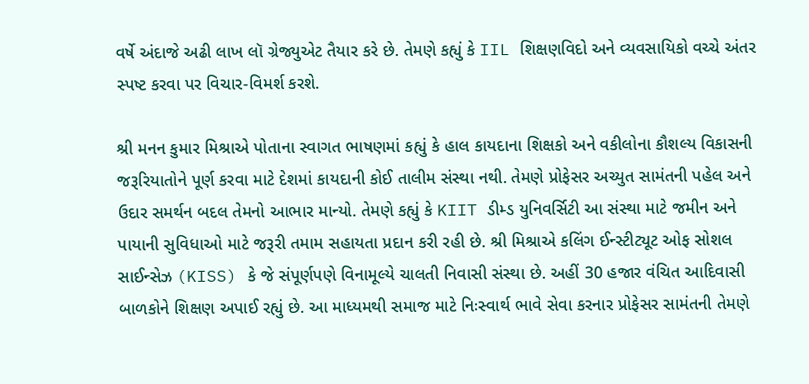વર્ષે અંદાજે અઢી લાખ લૉ ગ્રેજ્યુએટ તૈયાર કરે છે. તેમણે કહ્યું કે IIL શિક્ષણવિદો અને વ્યવસાયિકો વચ્ચે અંતર સ્પષ્ટ કરવા પર વિચાર-વિમર્શ કરશે.

શ્રી મનન કુમાર મિશ્રાએ પોતાના સ્વાગત ભાષણમાં કહ્યું કે હાલ કાયદાના શિક્ષકો અને વકીલોના કૌશલ્ય વિકાસની જરૂરિયાતોને પૂર્ણ કરવા માટે દેશમાં કાયદાની કોઈ તાલીમ સંસ્થા નથી. તેમણે પ્રોફેસર અચ્યુત સામંતની પહેલ અને ઉદાર સમર્થન બદલ તેમનો આભાર માન્યો. તેમણે કહ્યું કે KIIT ડીમ્ડ યુનિવર્સિટી આ સંસ્થા માટે જમીન અને પાયાની સુવિધાઓ માટે જરૂરી તમામ સહાયતા પ્રદાન કરી રહી છે. શ્રી મિશ્રાએ કલિંગ ઈન્સ્ટીટ્યૂટ ઓફ સોશલ સાઈન્સેઝ (KISS) કે જે સંપૂર્ણપણે વિનામૂલ્યે ચાલતી નિવાસી સંસ્થા છે. અહીં 30 હજાર વંચિત આદિવાસી બાળકોને શિક્ષણ અપાઈ રહ્યું છે. આ માધ્યમથી સમાજ માટે નિઃસ્વાર્થ ભાવે સેવા કરનાર પ્રોફેસર સામંતની તેમણે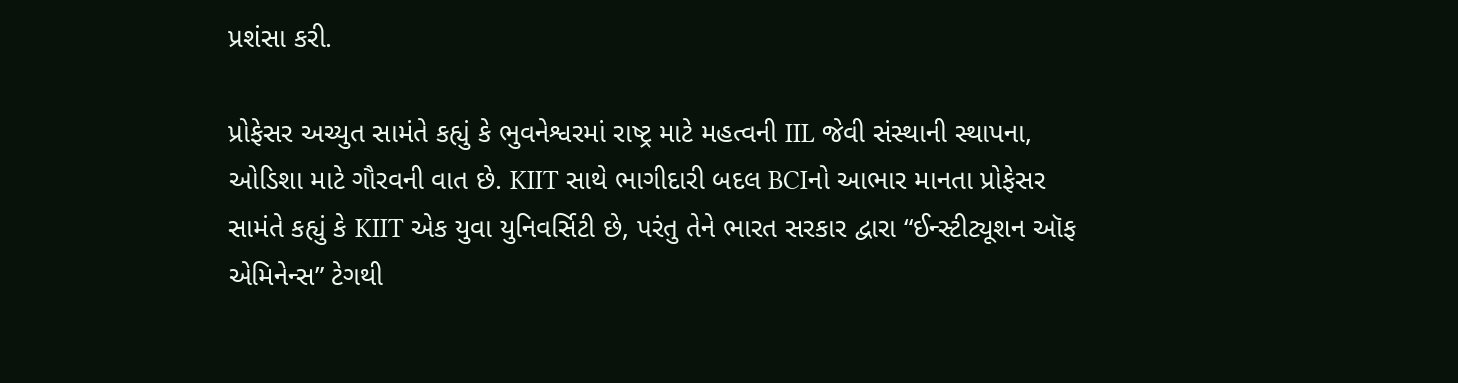પ્રશંસા કરી.

પ્રોફેસર અચ્યુત સામંતે કહ્યું કે ભુવનેશ્વરમાં રાષ્ટ્ર માટે મહત્વની IIL જેવી સંસ્થાની સ્થાપના, ઓડિશા માટે ગૌરવની વાત છે. KIIT સાથે ભાગીદારી બદલ BCIનો આભાર માનતા પ્રોફેસર સામંતે કહ્યું કે KIIT એક યુવા યુનિવર્સિટી છે, પરંતુ તેને ભારત સરકાર દ્વારા “ઈન્સ્ટીટ્યૂશન ઑફ એમિનેન્સ” ટેગથી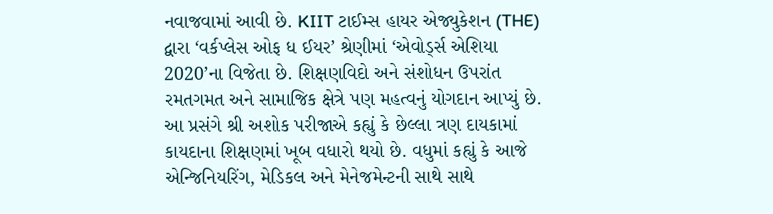નવાજવામાં આવી છે. KIIT ટાઈમ્સ હાયર એજ્યુકેશન (THE) દ્વારા ‘વર્કપ્લેસ ઓફ ધ ઈયર’ શ્રેણીમાં ‘એવોર્ડ્સ એશિયા 2020’ના વિજેતા છે. શિક્ષણવિદો અને સંશોધન ઉપરાંત રમતગમત અને સામાજિક ક્ષેત્રે પણ મહત્વનું યોગદાન આપ્યું છે.
આ પ્રસંગે શ્રી અશોક પરીજાએ કહ્યું કે છેલ્લા ત્રણ દાયકામાં કાયદાના શિક્ષણમાં ખૂબ વધારો થયો છે. વધુમાં કહ્યું કે આજે એન્જિનિયરિંગ, મેડિકલ અને મેનેજમેન્ટની સાથે સાથે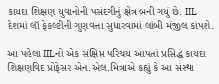કાયદા શિક્ષણ યુવાનોની પસંદગીનું ક્ષેત્ર બની ગયું છે. IIL દેશમાં લૉ ફેકલ્ટીની ગુણવત્તા સુધારવામાં લાંબી મંજીલ કાપશે.

આ પહેલા IILનો એક સંક્ષિપ્ત પરિચય આપતાં પ્રસિદ્ધ કાયદા શિક્ષણવિદ પ્રોફેસર એન.એલ.મિત્રાએ કહ્યું કે આ સંસ્થા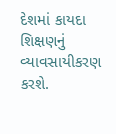દેશમાં કાયદા શિક્ષણનું વ્યાવસાયીકરણ કરશે.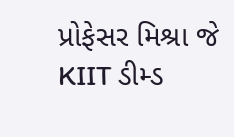પ્રોફેસર મિશ્રા જે KIIT ડીમ્ડ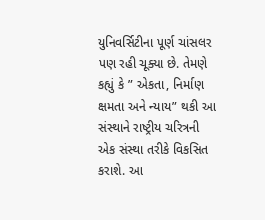યુનિવર્સિટીના પૂર્ણ ચાંસલર પણ રહી ચૂક્યા છે. તેમણે કહ્યું કે ” એકતા, નિર્માણ ક્ષમતા અને ન્યાય” થકી આ સંસ્થાને રાષ્ટ્રીય ચરિત્રની એક સંસ્થા તરીકે વિકસિત કરાશે. આ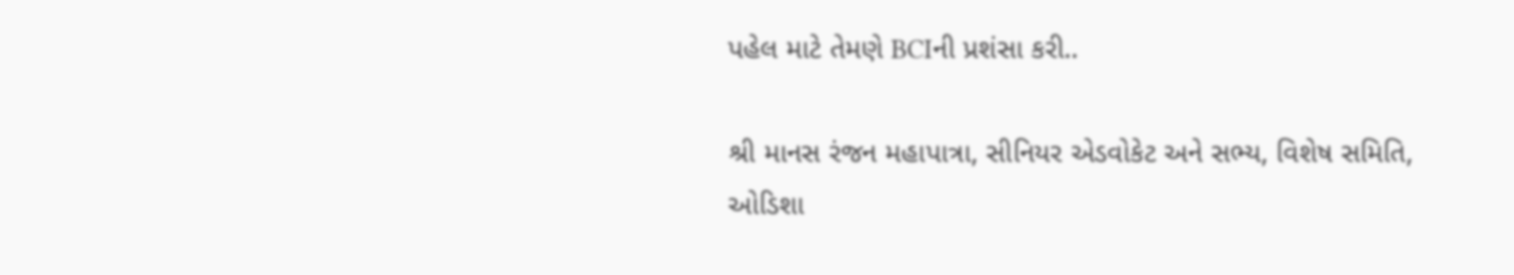પહેલ માટે તેમણે BCIની પ્રશંસા કરી..

શ્રી માનસ રંજન મહાપાત્રા, સીનિયર એડવોકેટ અને સભ્ય, વિશેષ સમિતિ, ઓડિશા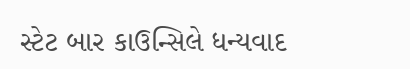સ્ટેટ બાર કાઉન્સિલે ધન્યવાદ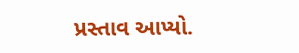પ્રસ્તાવ આપ્યો.